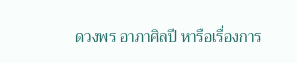ดวงพร อาภาศิลปี หารือเรื่องการ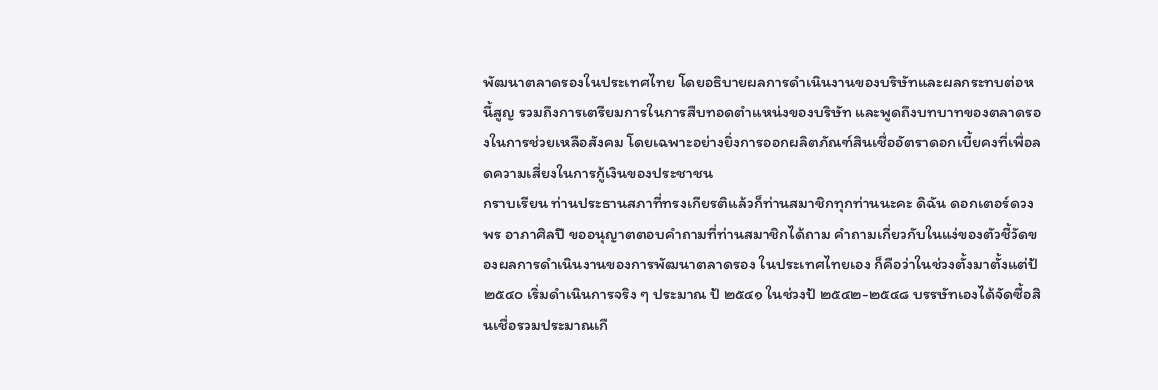พัฒนาตลาดรองในประเทศไทย โดยอธิบายผลการดำเนินงานของบริษัทและผลกระทบต่อหนี้สูญ รวมถึงการเตรียมการในการสืบทอดตำแหน่งของบริษัท และพูดถึงบทบาทของตลาดรองในการช่วยเหลือสังคม โดยเฉพาะอย่างยิ่งการออกผลิตภัณฑ์สินเชื่ออัตราดอกเบี้ยคงที่เพื่อลดความเสี่ยงในการกู้เงินของประชาชน
กราบเรียน ท่านประธานสภาที่ทรงเกียรติแล้วก็ท่านสมาชิกทุกท่านนะคะ ดิฉัน ดอกเตอร์ดวงพร อาภาศิลปี ขออนุญาตตอบคําถามที่ท่านสมาชิกได้ถาม คําถามเกี่ยวกับในแง่ของตัวชี้วัดของผลการดําเนินงานของการพัฒนาตลาดรอง ในประเทศไทยเอง ก็คือว่าในช่วงตั้งมาตั้งแต่ป้ ๒๕๔๐ เริ่มดําเนินการจริง ๆ ประมาณ ป้ ๒๕๔๑ ในช่วงป้ ๒๕๔๒-๒๕๔๘ บรรษัทเองได้จัดซื้อสินเชื่อรวมประมาณเกื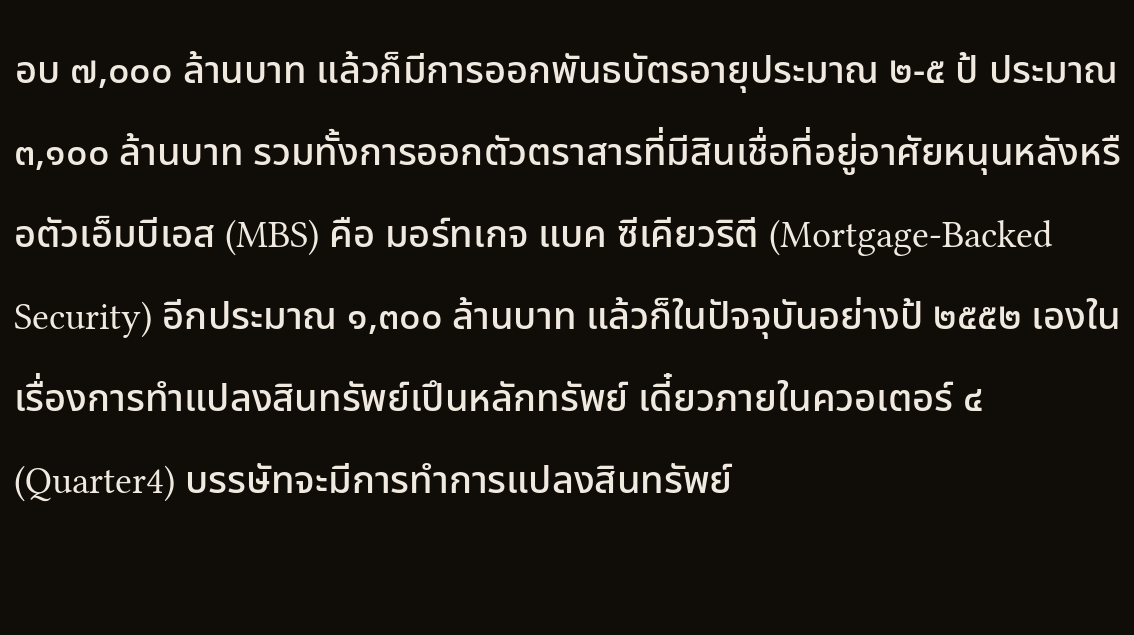อบ ๗,๐๐๐ ล้านบาท แล้วก็มีการออกพันธบัตรอายุประมาณ ๒-๕ ป้ ประมาณ ๓,๑๐๐ ล้านบาท รวมทั้งการออกตัวตราสารที่มีสินเชื่อที่อยู่อาศัยหนุนหลังหรือตัวเอ็มบีเอส (MBS) คือ มอร์ทเกจ แบค ซีเคียวริตี (Mortgage-Backed Security) อีกประมาณ ๑,๓๐๐ ล้านบาท แล้วก็ในปัจจุบันอย่างป้ ๒๕๕๒ เองในเรื่องการทําแปลงสินทรัพย์เปึนหลักทรัพย์ เดี๋ยวภายในควอเตอร์ ๔ (Quarter4) บรรษัทจะมีการทําการแปลงสินทรัพย์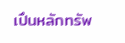เปึนหลักทรัพ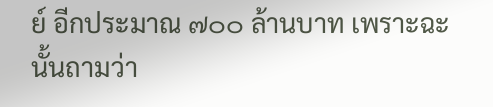ย์ อีกประมาณ ๗๐๐ ล้านบาท เพราะฉะนั้นถามว่า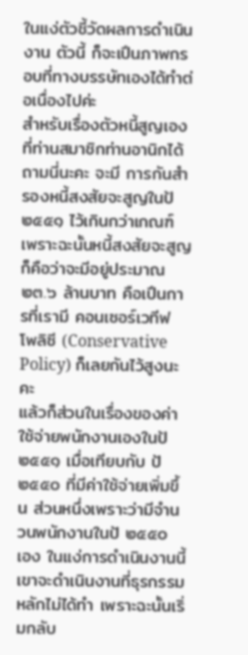ในแง่ตัวชี้วัดผลการดําเนินงาน ตัวนี้ ก็จะเปึนภาพกรอบที่ทางบรรษัทเองได้ทําต่อเนื่องไปค่ะ
สําหรับเรื่องตัวหนี้สูญเองที่ท่านสมาชิกท่านอานิกได้ถามนี่นะคะ จะมี การกันสํารองหนี้สงสัยจะสูญในป้ ๒๕๕๑ ไว้เกินกว่าเกณฑ์ เพราะฉะนั้นหนี้สงสัยจะสูญ ก็คือว่าจะมีอยู่ประมาณ ๒๓.๖ ล้านบาท คือเปึนการที่เรามี คอนเซอร์เวทีฟ โพลิซี (Conservative Policy) ก็เลยกันไว้สูงนะคะ
แล้วก็ส่วนในเรื่องของค่าใช้จ่ายพนักงานเองในป้ ๒๕๕๑ เมื่อเทียบกับ ป้ ๒๕๕๐ ที่มีค่าใช้จ่ายเพิ่มขึ้น ส่วนหนึ่งเพราะว่ามีจํานวนพนักงานในป้ ๒๕๕๐ เอง ในแง่การดําเนินงานนี้เขาจะดําเนินงานที่ธุรกรรมหลักไม่ได้ทํา เพราะฉะนั้นเริ่มกลับ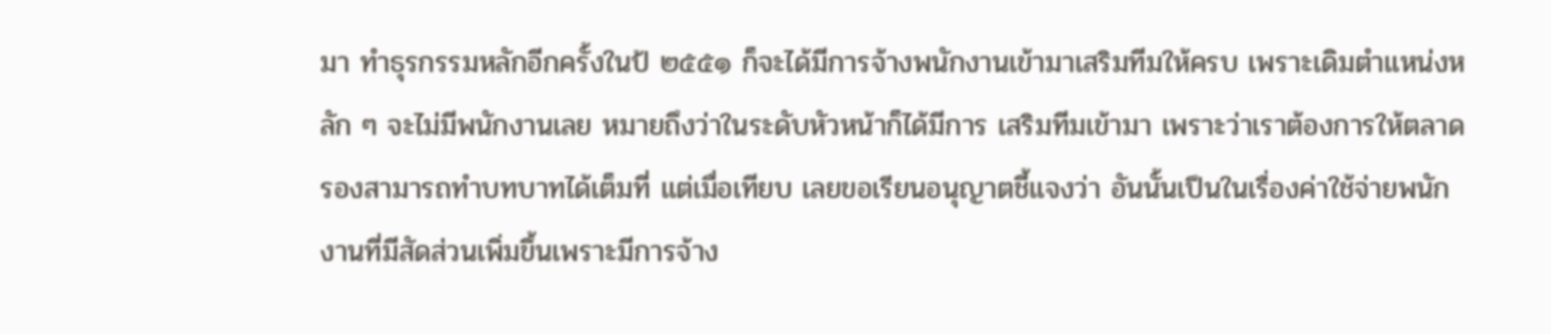มา ทําธุรกรรมหลักอีกครั้งในป้ ๒๕๕๑ ก็จะได้มีการจ้างพนักงานเข้ามาเสริมทีมให้ครบ เพราะเดิมตําแหน่งหลัก ๆ จะไม่มีพนักงานเลย หมายถึงว่าในระดับหัวหน้าก็ได้มีการ เสริมทีมเข้ามา เพราะว่าเราต้องการให้ตลาดรองสามารถทําบทบาทได้เต็มที่ แต่เมื่อเทียบ เลยขอเรียนอนุญาตชี้แจงว่า อันนั้นเปึนในเรื่องค่าใช้จ่ายพนักงานที่มีสัดส่วนเพิ่มขึ้นเพราะมีการจ้าง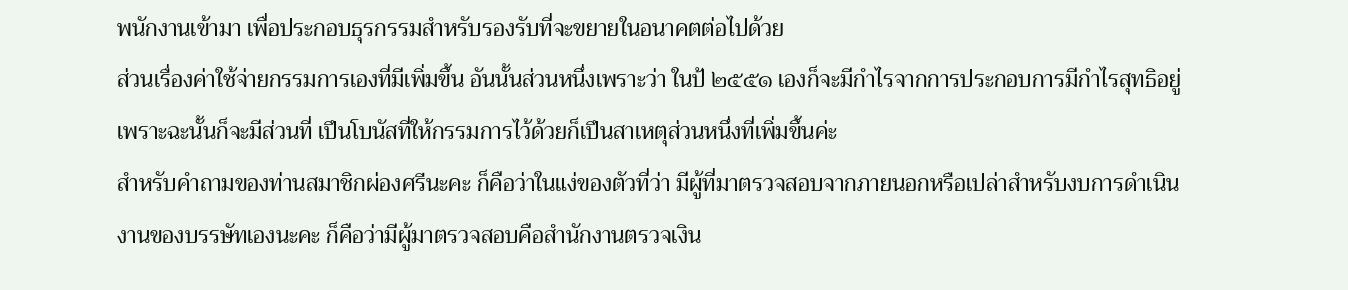พนักงานเข้ามา เพื่อประกอบธุรกรรมสําหรับรองรับที่จะขยายในอนาคตต่อไปด้วย
ส่วนเรื่องค่าใช้จ่ายกรรมการเองที่มีเพิ่มขึ้น อันนั้นส่วนหนึ่งเพราะว่า ในป้ ๒๕๕๑ เองก็จะมีกําไรจากการประกอบการมีกําไรสุทธิอยู่ เพราะฉะนั้นก็จะมีส่วนที่ เปึนโบนัสที่ให้กรรมการไว้ด้วยก็เปึนสาเหตุส่วนหนึ่งที่เพิ่มขึ้นค่ะ
สําหรับคําถามของท่านสมาชิกผ่องศรีนะคะ ก็คือว่าในแง่ของตัวที่ว่า มีผู้ที่มาตรวจสอบจากภายนอกหรือเปล่าสําหรับงบการดําเนินงานของบรรษัทเองนะคะ ก็คือว่ามีผู้มาตรวจสอบคือสํานักงานตรวจเงิน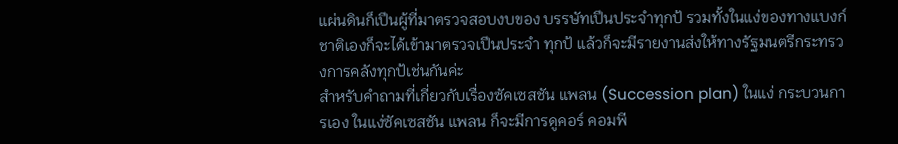แผ่นดินก็เปึนผู้ที่มาตรวจสอบงบของ บรรษัทเปึนประจําทุกป้ รวมทั้งในแง่ของทางแบงก์ชาติเองก็จะได้เข้ามาตรวจเปึนประจํา ทุกป้ แล้วก็จะมีรายงานส่งให้ทางรัฐมนตรีกระทรวงการคลังทุกป้เช่นกันค่ะ
สําหรับคําถามที่เกี่ยวกับเรื่องซัคเซสชัน แพลน (Succession plan) ในแง่ กระบวนการเอง ในแง่ซัคเซสชัน แพลน ก็จะมีการดูคอร์ คอมพี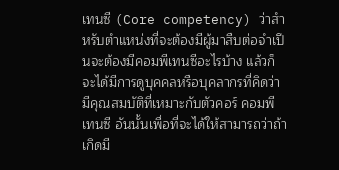เทนซี (Core competency) ว่าสําหรับตําแหน่งที่จะต้องมีผู้มาสืบต่อจําเปึนจะต้องมีคอมพีเทนซีอะไรบ้าง แล้วก็ จะได้มีการดูบุคคลหรือบุคลากรที่คิดว่ามีคุณสมบัติที่เหมาะกับตัวคอร์ คอมพีเทนซี อันนั้นเพื่อที่จะได้ให้สามารถว่าถ้าเกิดมี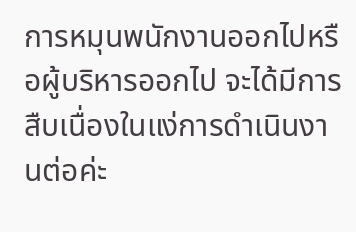การหมุนพนักงานออกไปหรือผู้บริหารออกไป จะได้มีการสืบเนื่องในแง่การดําเนินงานต่อค่ะ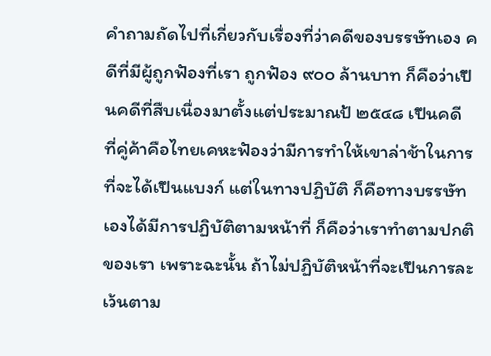คําถามถัดไปที่เกี่ยวกับเรื่องที่ว่าคดีของบรรษัทเอง คดีที่มีผู้ถูกฟัองที่เรา ถูกฟัอง ๙๐๐ ล้านบาท ก็คือว่าเปึนคดีที่สืบเนื่องมาตั้งแต่ประมาณป้ ๒๕๔๘ เปึนคดี ที่คู่ค้าคือไทยเคหะฟัองว่ามีการทําให้เขาล่าช้าในการที่จะได้เปึนแบงก์ แต่ในทางปฏิบัติ ก็คือทางบรรษัทเองได้มีการปฏิบัติตามหน้าที่ ก็คือว่าเราทําตามปกติของเรา เพราะฉะนั้น ถ้าไม่ปฏิบัติหน้าที่จะเปึนการละเว้นตาม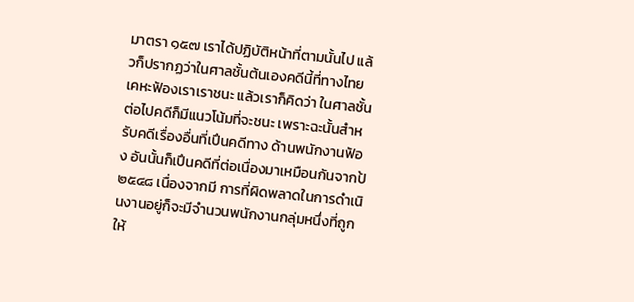มาตรา ๑๕๗ เราได้ปฏิบัติหน้าที่ตามนั้นไป แล้วก็ปรากฏว่าในศาลชั้นต้นเองคดีนี้ที่ทางไทยเคหะฟัองเราเราชนะ แล้วเราก็คิดว่า ในศาลชั้นต่อไปคดีก็มีแนวโน้มที่จะชนะ เพราะฉะนั้นสําหรับคดีเรื่องอื่นที่เปึนคดีทาง ด้านพนักงานฟัอง อันนั้นก็เปึนคดีที่ต่อเนื่องมาเหมือนกันจากป้ ๒๕๔๘ เนื่องจากมี การที่ผิดพลาดในการดําเนินงานอยู่ก็จะมีจํานวนพนักงานกลุ่มหนึ่งที่ถูกให้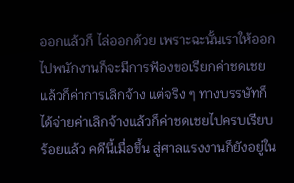ออกแล้วก็ ไล่ออกด้วย เพราะฉะนั้นเราให้ออกไปพนักงานก็จะมีการฟัองขอเรียกค่าชดเชยแล้วก็ค่าการเลิกจ้าง แต่จริง ๆ ทางบรรษัทก็ได้จ่ายค่าเลิกจ้างแล้วก็ค่าชดเชยไปครบเรียบร้อยแล้ว คดีนี้เมื่อขึ้น สู่ศาลแรงงานก็ยังอยู่ใน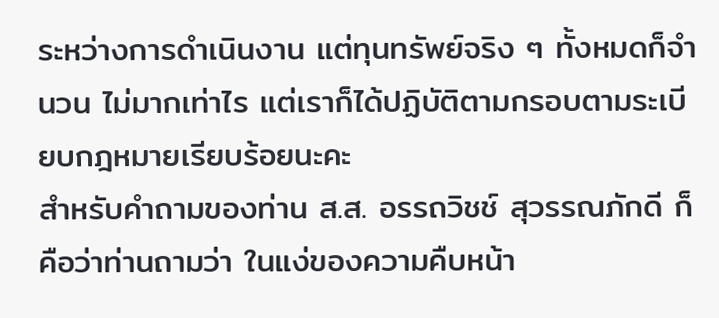ระหว่างการดําเนินงาน แต่ทุนทรัพย์จริง ๆ ทั้งหมดก็จํานวน ไม่มากเท่าไร แต่เราก็ได้ปฏิบัติตามกรอบตามระเบียบกฎหมายเรียบร้อยนะคะ
สําหรับคําถามของท่าน ส.ส. อรรถวิชช์ สุวรรณภักดี ก็คือว่าท่านถามว่า ในแง่ของความคืบหน้า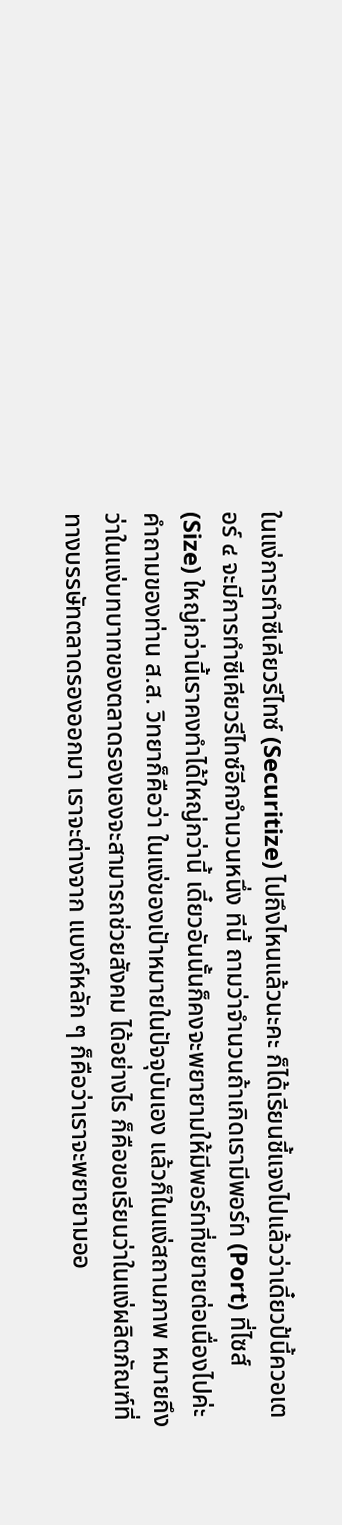ในแง่การทําซีเคียวรีไทซ์ (Securitize) ไปถึงไหนแล้วนะคะ ก็ได้เรียนชี้แจงไปแล้วว่าเดี๋ยวป้นี้ควอเตอร์ ๔ จะมีการทําซีเคียวรีไทซ์อีกจํานวนหนึ่ง ทีนี้ ถามว่าจํานวนถ้าเกิดเรามีพอร์ท (Port) ที่ไซส์ (Size) ใหญ่กว่านี้เราคงทําได้ใหญ่กว่านี้ เดี๋ยวอันนั้นก็คงจะพยายามให้มีพอร์ทที่ขยายต่อเนื่องไปค่ะ
คําถามของท่าน ส.ส. วิทยาก็คือว่า ในแง่ของเปัาหมายในปัจจุบันเอง แล้วก็ในแง่สถานภาพ หมายถึงว่าในแง่บทบาทของตลาดรองเองจะสามารถช่วยสังคม ได้อย่างไร ก็คือขอเรียนว่าในแง่ผลิตภัณฑ์ที่ทางบรรษัทตลาดรองออกมา เราจะต่างจาก แบงก์หลัก ๆ ก็คือว่าเราจะพยายามออ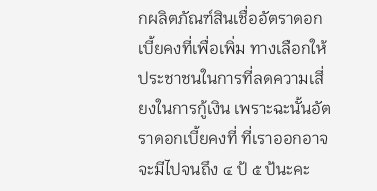กผลิตภัณฑ์สินเชื่ออัตราดอกเบี้ยคงที่เพื่อเพิ่ม ทางเลือกให้ประชาชนในการที่ลดความเสี่ยงในการกู้เงิน เพราะฉะนั้นอัตราดอกเบี้ยคงที่ ที่เราออกอาจจะมีไปจนถึง ๔ ป้ ๕ ป้นะคะ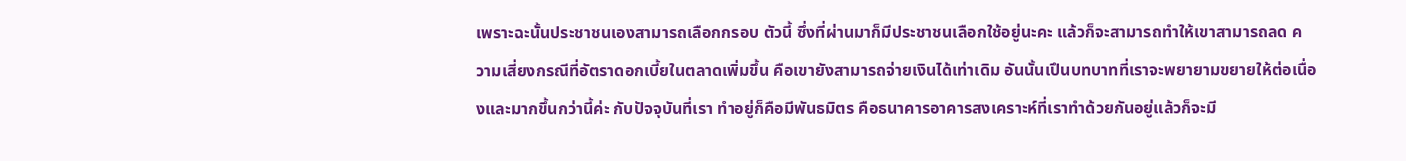เพราะฉะนั้นประชาชนเองสามารถเลือกกรอบ ตัวนี้ ซึ่งที่ผ่านมาก็มีประชาชนเลือกใช้อยู่นะคะ แล้วก็จะสามารถทําให้เขาสามารถลด ความเสี่ยงกรณีที่อัตราดอกเบี้ยในตลาดเพิ่มขึ้น คือเขายังสามารถจ่ายเงินได้เท่าเดิม อันนั้นเปึนบทบาทที่เราจะพยายามขยายให้ต่อเนื่องและมากขึ้นกว่านี้ค่ะ กับปัจจุบันที่เรา ทําอยู่ก็คือมีพันธมิตร คือธนาคารอาคารสงเคราะห์ที่เราทําด้วยกันอยู่แล้วก็จะมี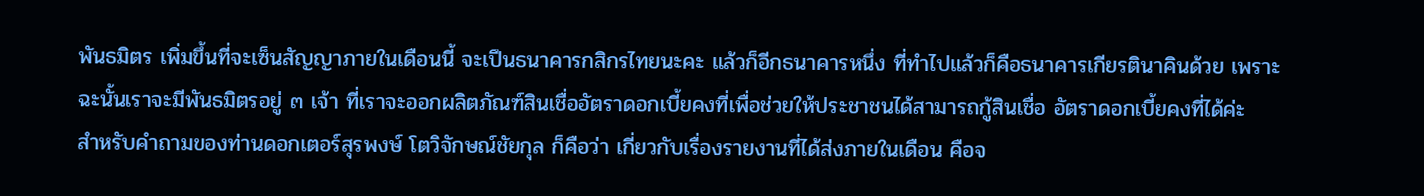พันธมิตร เพิ่มขึ้นที่จะเซ็นสัญญาภายในเดือนนี้ จะเปึนธนาคารกสิกรไทยนะคะ แล้วก็อีกธนาคารหนึ่ง ที่ทําไปแล้วก็คือธนาคารเกียรตินาคินด้วย เพราะฉะนั้นเราจะมีพันธมิตรอยู่ ๓ เจ้า ที่เราจะออกผลิตภัณฑ์สินเชื่ออัตราดอกเบี้ยคงที่เพื่อช่วยให้ประชาชนได้สามารถกู้สินเชื่อ อัตราดอกเบี้ยคงที่ได้ค่ะ
สําหรับคําถามของท่านดอกเตอร์สุรพงษ์ โตวิจักษณ์ชัยกุล ก็คือว่า เกี่ยวกับเรื่องรายงานที่ได้ส่งภายในเดือน คือจ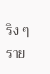ริง ๆ ราย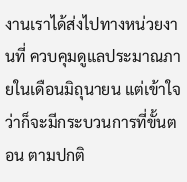งานเราได้ส่งไปทางหน่วยงานที่ ควบคุมดูแลประมาณภายในเดือนมิถุนายน แต่เข้าใจว่าก็จะมีกระบวนการที่ขั้นตอน ตามปกติ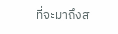ที่จะมาถึงส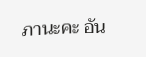ภานะคะ อัน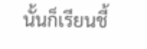นั้นก็เรียนชี้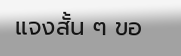แจงสั้น ๆ ขอ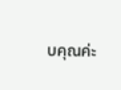บคุณค่ะ